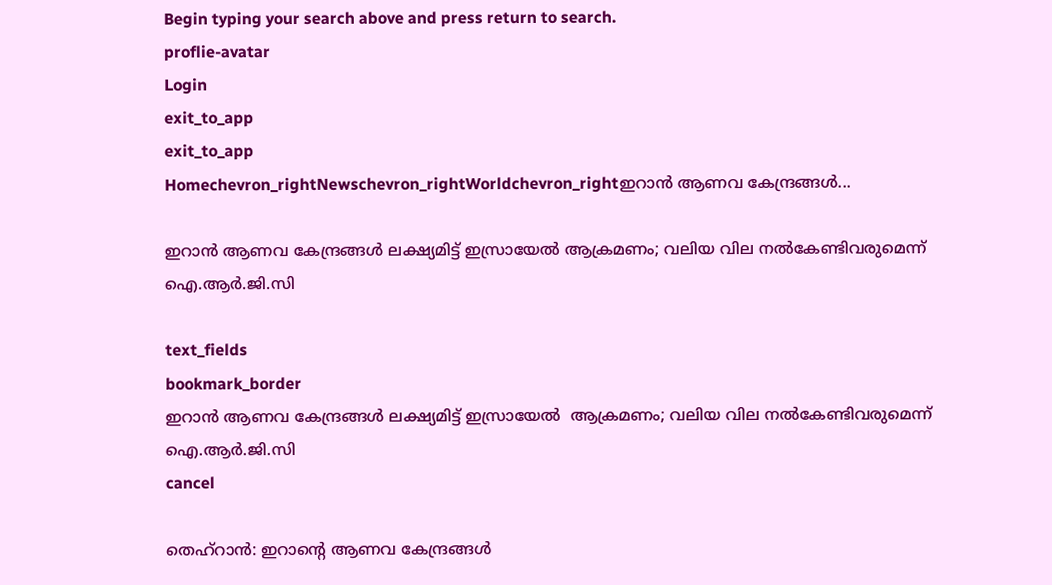Begin typing your search above and press return to search.
proflie-avatar
Login
exit_to_app
exit_to_app
Homechevron_rightNewschevron_rightWorldchevron_rightഇറാൻ ആണവ കേന്ദ്രങ്ങൾ...

ഇറാൻ ആണവ കേന്ദ്രങ്ങൾ ലക്ഷ്യമിട്ട് ഇസ്രായേൽ ആക്രമണം; വലിയ വില നൽകേണ്ടിവരുമെന്ന് ഐ.ആർ.ജി.സി

text_fields
bookmark_border
ഇറാൻ ആണവ കേന്ദ്രങ്ങൾ ലക്ഷ്യമിട്ട് ഇസ്രായേൽ  ആക്രമണം; വലിയ വില നൽകേണ്ടിവരുമെന്ന് ഐ.ആർ.ജി.സി
cancel

തെഹ്റാൻ: ഇറാന്‍റെ ആണവ കേന്ദ്രങ്ങൾ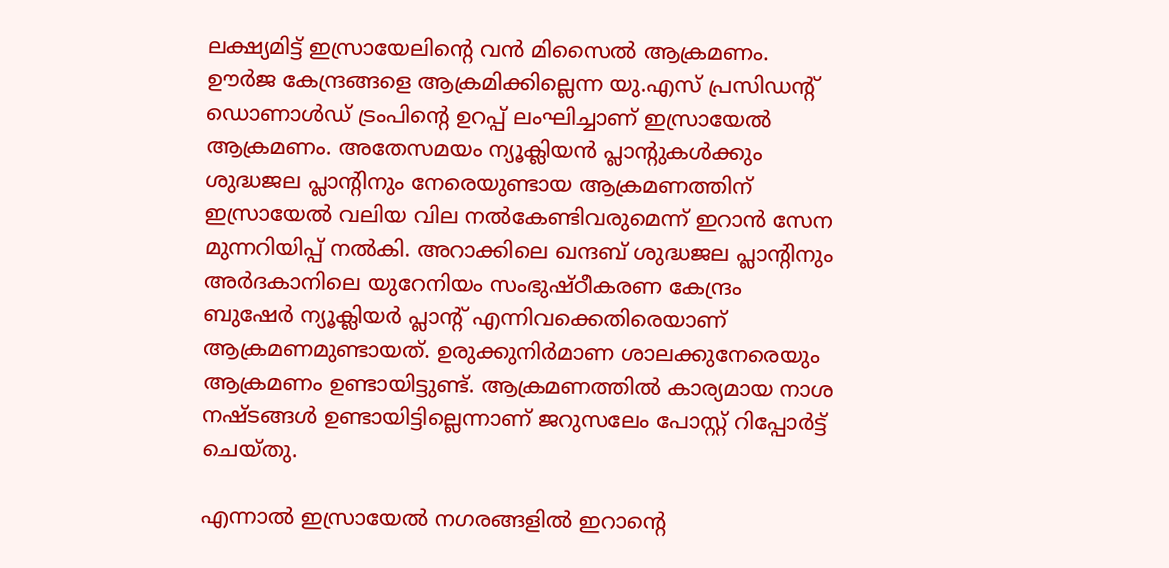ലക്ഷ്യമിട്ട് ഇസ്രായേലിന്‍റെ വൻ മിസൈൽ ആക്രമണം. ഊർജ കേന്ദ്രങ്ങളെ ആക്രമിക്കില്ലെന്ന യു.എസ് പ്രസിഡന്‍റ് ഡൊണാൾഡ് ട്രംപിന്‍റെ ഉറപ്പ് ലംഘിച്ചാണ് ഇസ്രായേൽ ആക്രമണം. അതേസമയം ന്യൂക്ലിയൻ പ്ലാന്‍റുകൾക്കും ശുദ്ധജല പ്ലാന്‍റിനും നേരെയുണ്ടായ ആക്രമണത്തിന് ഇസ്രായേൽ വലിയ വില നൽകേണ്ടിവരുമെന്ന് ഇറാൻ സേന മുന്നറിയിപ്പ് നൽകി. അറാക്കിലെ ഖന്ദബ് ശുദ്ധജല പ്ലാന്‍റിനും അർദകാനിലെ യുറേനിയം സംഭുഷ്ഠീകരണ കേന്ദ്രം ബുഷേർ ന്യൂക്ലിയർ പ്ലാന്‍റ് എന്നിവക്കെതിരെയാണ് ആക്രമണമുണ്ടായത്. ഉരുക്കുനിർമാണ ശാലക്കുനേരെയും ആക്രമണം ഉണ്ടായിട്ടുണ്ട്. ആക്രമണത്തിൽ കാര്യമായ നാശ നഷ്ടങ്ങൾ ഉണ്ടായിട്ടില്ലെന്നാണ് ജറുസലേം പോസ്റ്റ് റിപ്പോർട്ട് ചെയ്തു.

എന്നാൽ ഇസ്രായേൽ നഗരങ്ങളിൽ ഇറാന്‍റെ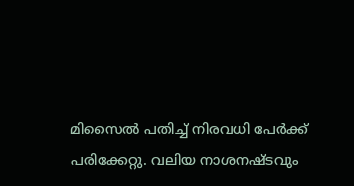മിസൈൽ പതിച്ച് നിരവധി പേർക്ക് പരിക്കേറ്റു. വലിയ നാശനഷ്ടവും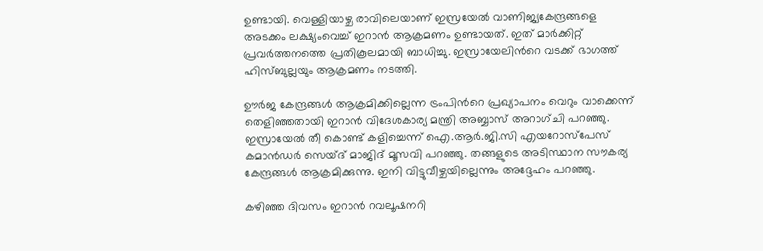ഉണ്ടായി. വെള്ളിയാഴ്ച രാവിലെയാണ് ഇസ്രയേൽ വാണിജ്യകേന്ദ്രങ്ങളെ അടക്കം ലക്ഷ്യംവെച്ച് ഇറാൻ ആക്രമണം ഉണ്ടായത്. ഇത് മാർക്കിറ്റ് പ്രവർത്തനത്തെ പ്രതികൂലമായി ബാധിച്ചു. ഇസ്രായേലിന്‍റെ വടക്ക് ഭാഗത്ത് ഹിസ്ബുല്ലയും ആക്രമണം നടത്തി.

ഊർജ കേന്ദ്രങ്ങൾ ആക്രമിക്കില്ലെന്ന ട്രംപിന്‍റെ പ്രഖ്യാപനം വെറും വാക്കെന്ന് തെളിഞ്ഞതായി ഇറാൻ വിദേശകാര്യ മന്ത്രി അബ്ബാസ് അറാഗ്ചി പറഞ്ഞു. ഇസ്രായേൽ തീ കൊണ്ട് കളിച്ചെന്ന് ഐ.ആര്‍.ജി.സി എയറോസ്പേസ് കമാൻഡര്‍ സെയ്ദ് മാജിദ് മൂസവി പറഞ്ഞു. തങ്ങളുടെ അടിസ്ഥാന സൗകര്യ കേന്ദ്രങ്ങൾ ആക്രമിക്കുന്നു. ഇനി വിട്ടുവീഴ്ചയില്ലെന്നും അദ്ദേഹം പറഞ്ഞു.

കഴിഞ്ഞ ദിവസം ഇറാൻ റവലൂഷനറി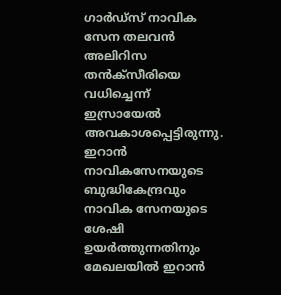ഗാർഡ്സ് നാവിക സേന തലവൻ അലിറിസ തൻക്സീരിയെ വധിച്ചെന്ന് ഇസ്രായേൽ അവകാശപ്പെട്ടിരുന്നു. ഇറാൻ നാവികസേനയുടെ ബുദ്ധികേന്ദ്രവും നാവിക സേനയുടെ ശേഷി ഉയർത്തുന്നതിനും മേഖലയിൽ ഇറാൻ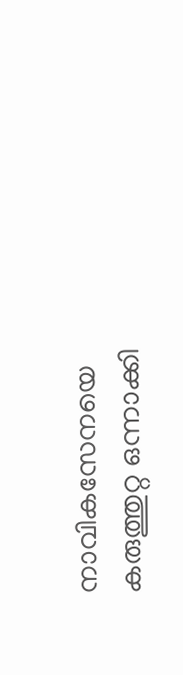നാവികസേനയെ കരുത്തുറ്റ ഒന്നാക്കി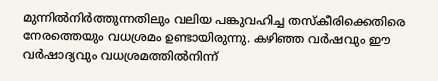മുന്നിൽനിർത്തുന്നതിലും വലിയ പങ്കുവഹിച്ച തസ്കീരിക്കെതിരെ നേരത്തെയും വധശ്രമം ഉണ്ടായിരുന്നു. കഴിഞ്ഞ വർഷവും ഈ വർഷാദ്യവും വധശ്രമത്തിൽനിന്ന്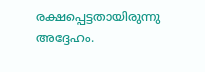രക്ഷപ്പെട്ടതായിരുന്നു അദ്ദേഹം.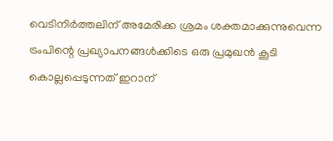വെടിനിർത്തലിന് അമേരിക്ക ശ്രമം ശക്തമാക്കുന്നുവെന്ന ട്രംപിന്റെ പ്രഖ്യാപനങ്ങൾക്കിടെ ഒരു പ്രമുഖൻ കൂടി കൊല്ലപ്പെടുന്നത് ഇറാന്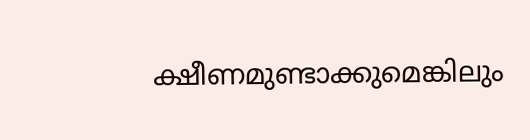ക്ഷീണമുണ്ടാക്കുമെങ്കിലും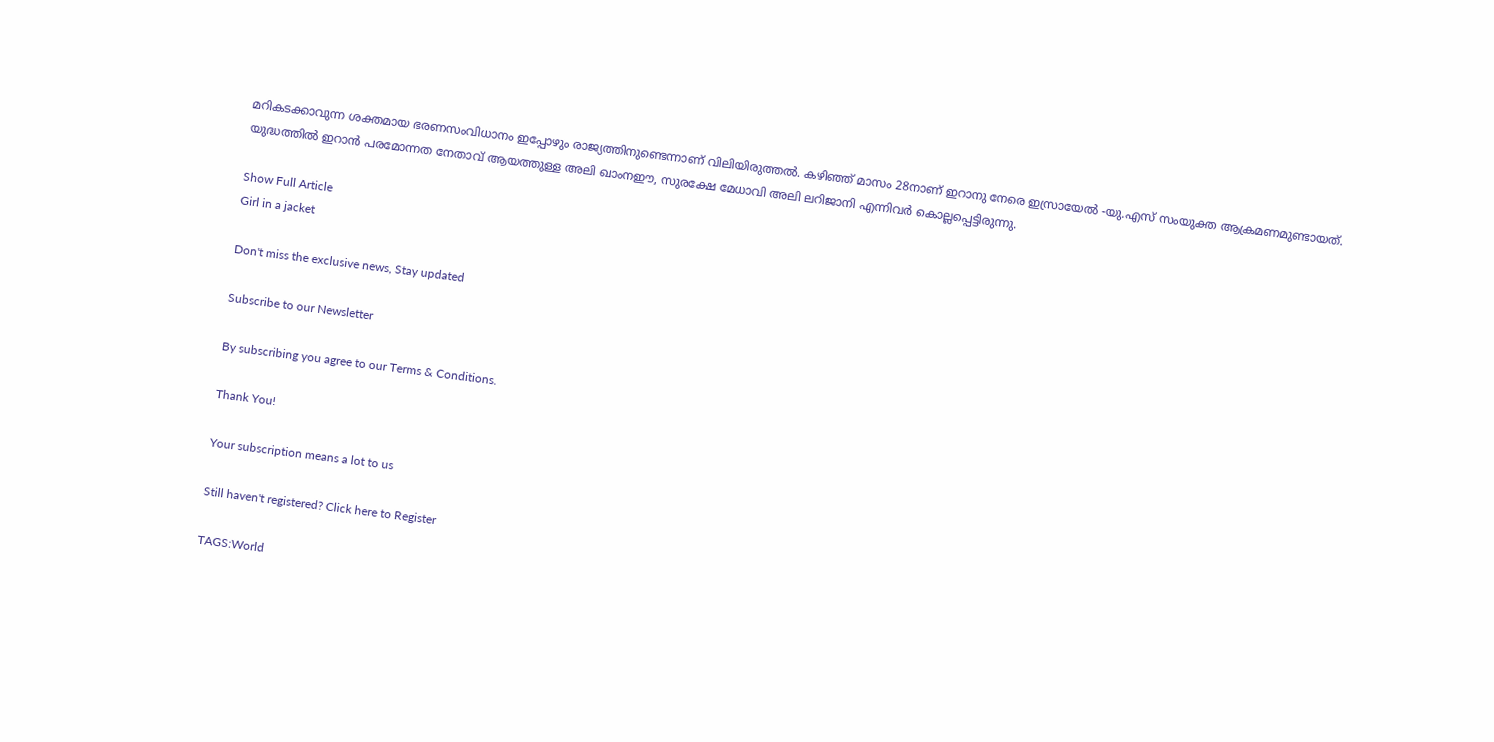മറികടക്കാവുന്ന ശക്തമായ ഭരണസംവിധാനം ഇപ്പോഴും രാജ്യത്തിനുണ്ടെന്നാണ് വിലിയിരുത്തൽ. കഴിഞ്ഞ് മാസം 28നാണ് ഇറാനു നേരെ ഇസ്രായേൽ -യു.എസ് സംയുക്ത ആക്രമണമുണ്ടായത്. യുദ്ധത്തിൽ ഇറാൻ പരമോന്നത നേതാവ് ആയത്തുള്ള അലി ഖാംനഈ, സുരക്ഷേ മേധാവി അലി ലറിജാനി എന്നിവർ കൊല്ലപ്പെട്ടിരുന്നു.

Show Full Article
Girl in a jacket

Don't miss the exclusive news, Stay updated

Subscribe to our Newsletter

By subscribing you agree to our Terms & Conditions.

Thank You!

Your subscription means a lot to us

Still haven't registered? Click here to Register

TAGS:World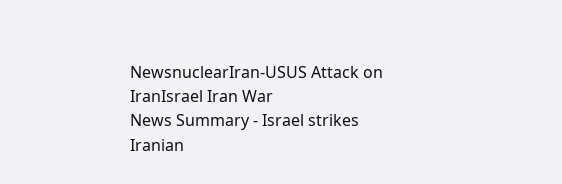NewsnuclearIran-USUS Attack on IranIsrael Iran War
News Summary - Israel strikes Iranian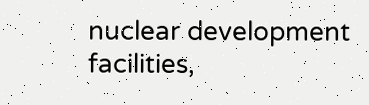nuclear development facilities,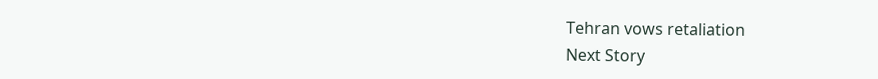Tehran vows retaliation
Next Story